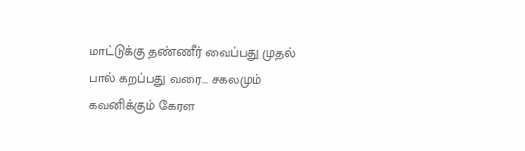மாட்டுக்கு தண்ணீர் வைப்பது முதல் பால் கறப்பது வரை... சகலமும் கவனிக்கும் கேரள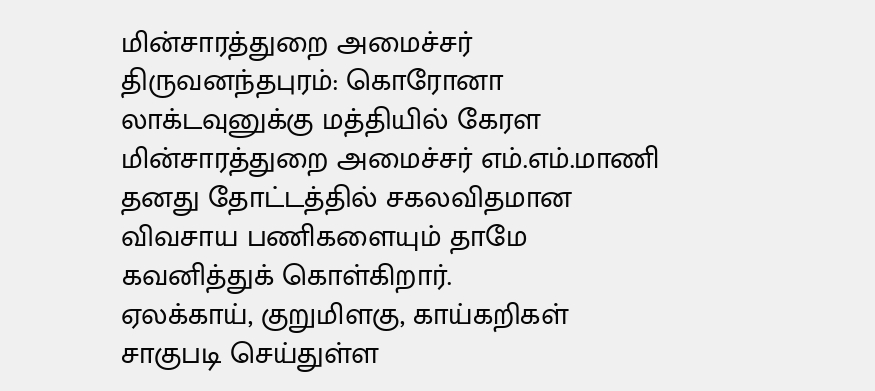மின்சாரத்துறை அமைச்சர்
திருவனந்தபுரம்: கொரோனா லாக்டவுனுக்கு மத்தியில் கேரள மின்சாரத்துறை அமைச்சர் எம்.எம்.மாணி தனது தோட்டத்தில் சகலவிதமான விவசாய பணிகளையும் தாமே கவனித்துக் கொள்கிறார்.
ஏலக்காய், குறுமிளகு, காய்கறிகள் சாகுபடி செய்துள்ள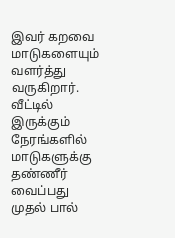இவர் கறவை மாடுகளையும் வளர்த்து வருகிறார்.
வீட்டில் இருக்கும் நேரங்களில் மாடுகளுக்கு தண்ணீர் வைப்பது முதல் பால்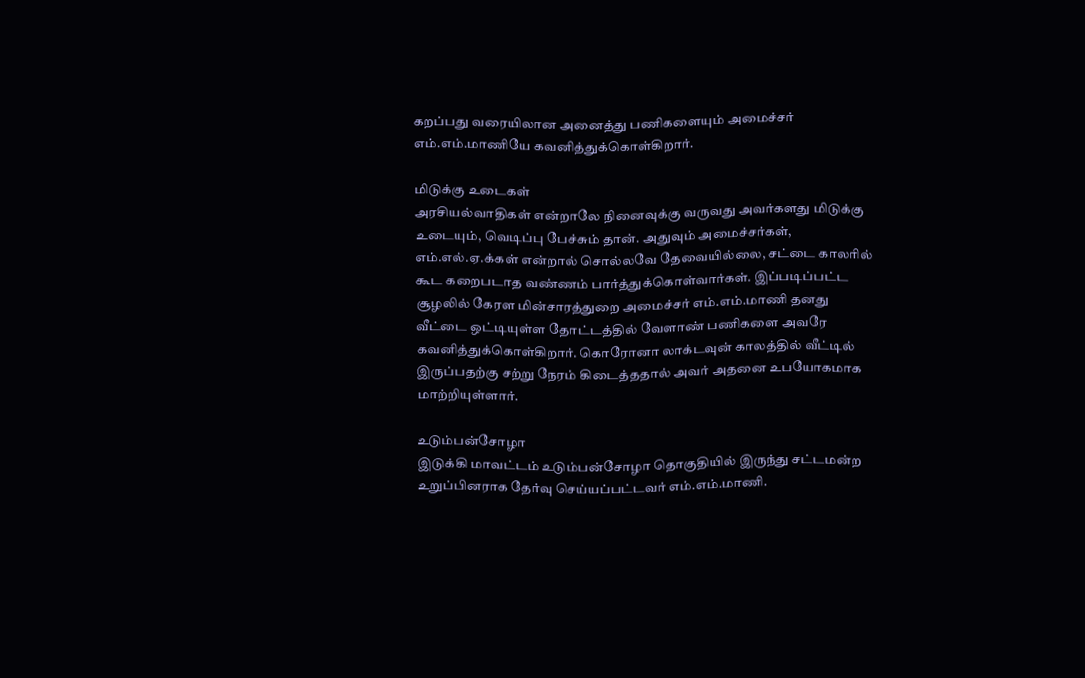கறப்பது வரையிலான அனைத்து பணிகளையும் அமைச்சர் எம்.எம்.மாணியே கவனித்துக்கொள்கிறார்.

மிடுக்கு உடைகள்
அரசியல்வாதிகள் என்றாலே நினைவுக்கு வருவது அவர்களது மிடுக்கு உடையும், வெடிப்பு பேச்சும் தான். அதுவும் அமைச்சர்கள், எம்.எல்.ஏ.க்கள் என்றால் சொல்லவே தேவையில்லை, சட்டை காலரில் கூட கறைபடாத வண்ணம் பார்த்துக்கொள்வார்கள். இப்படிப்பட்ட சூழலில் கேரள மின்சாரத்துறை அமைச்சர் எம்.எம்.மாணி தனது வீட்டை ஒட்டியுள்ள தோட்டத்தில் வேளாண் பணிகளை அவரே கவனித்துக்கொள்கிறார். கொரோனா லாக்டவுன் காலத்தில் வீட்டில் இருப்பதற்கு சற்று நேரம் கிடைத்ததால் அவர் அதனை உபயோகமாக மாற்றியுள்ளார்.

உடும்பன்சோழா
இடுக்கி மாவட்டம் உடும்பன்சோழா தொகுதியில் இருந்து சட்டமன்ற உறுப்பினராக தேர்வு செய்யப்பட்டவர் எம்.எம்.மாணி.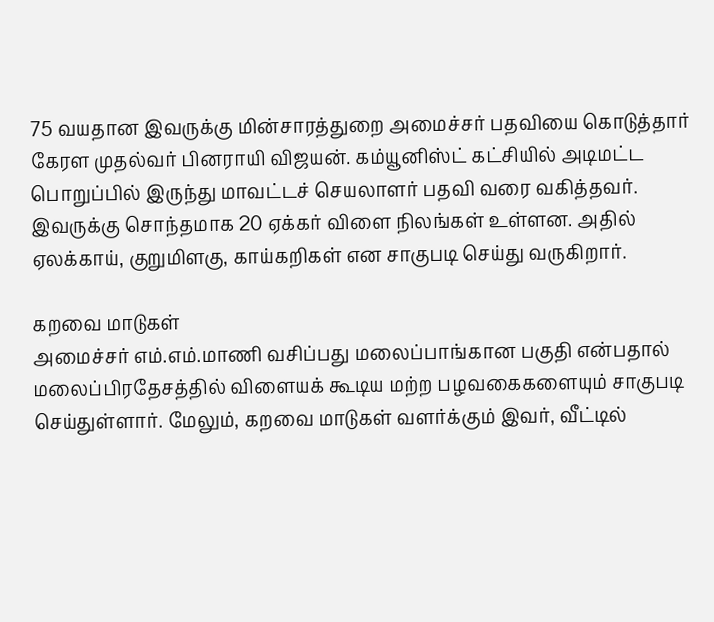75 வயதான இவருக்கு மின்சாரத்துறை அமைச்சர் பதவியை கொடுத்தார் கேரள முதல்வர் பினராயி விஜயன். கம்யூனிஸ்ட் கட்சியில் அடிமட்ட பொறுப்பில் இருந்து மாவட்டச் செயலாளர் பதவி வரை வகித்தவர். இவருக்கு சொந்தமாக 20 ஏக்கர் விளை நிலங்கள் உள்ளன. அதில் ஏலக்காய், குறுமிளகு, காய்கறிகள் என சாகுபடி செய்து வருகிறார்.

கறவை மாடுகள்
அமைச்சர் எம்.எம்.மாணி வசிப்பது மலைப்பாங்கான பகுதி என்பதால் மலைப்பிரதேசத்தில் விளையக் கூடிய மற்ற பழவகைகளையும் சாகுபடி செய்துள்ளார். மேலும், கறவை மாடுகள் வளர்க்கும் இவர், வீட்டில்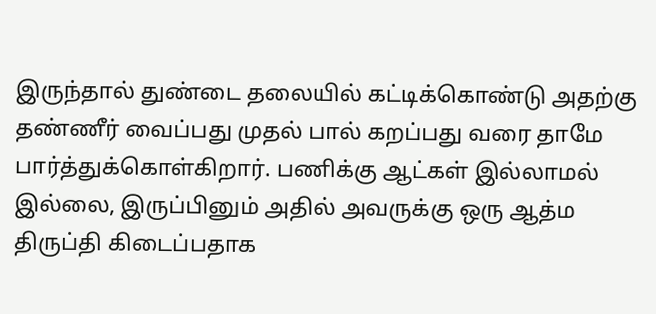இருந்தால் துண்டை தலையில் கட்டிக்கொண்டு அதற்கு தண்ணீர் வைப்பது முதல் பால் கறப்பது வரை தாமே பார்த்துக்கொள்கிறார். பணிக்கு ஆட்கள் இல்லாமல் இல்லை, இருப்பினும் அதில் அவருக்கு ஒரு ஆத்ம திருப்தி கிடைப்பதாக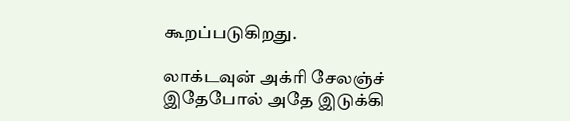கூறப்படுகிறது.

லாக்டவுன் அக்ரி சேலஞ்ச்
இதேபோல் அதே இடுக்கி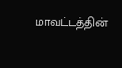மாவட்டத்தின்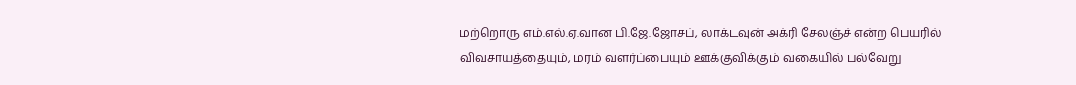மற்றொரு எம்.எல்.ஏ.வான பி.ஜே.ஜோசப், லாக்டவுன் அக்ரி சேலஞ்ச் என்ற பெயரில் விவசாயத்தையும், மரம் வளர்ப்பையும் ஊக்குவிக்கும் வகையில் பல்வேறு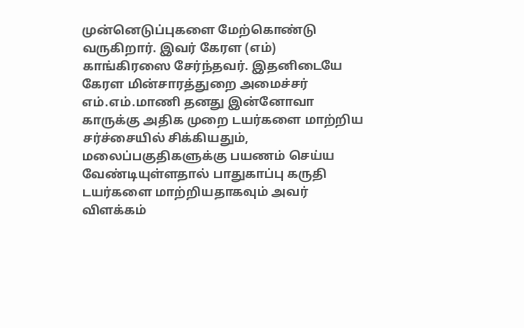முன்னெடுப்புகளை மேற்கொண்டு வருகிறார். இவர் கேரள (எம்) காங்கிரஸை சேர்ந்தவர். இதனிடையே கேரள மின்சாரத்துறை அமைச்சர் எம்.எம்.மாணி தனது இன்னோவா காருக்கு அதிக முறை டயர்களை மாற்றிய சர்ச்சையில் சிக்கியதும், மலைப்பகுதிகளுக்கு பயணம் செய்ய வேண்டியுள்ளதால் பாதுகாப்பு கருதி டயர்களை மாற்றியதாகவும் அவர் விளக்கம்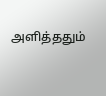அளித்ததும்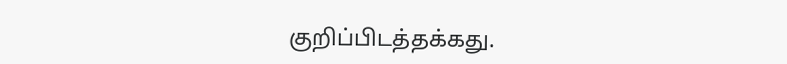குறிப்பிடத்தக்கது.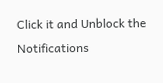Click it and Unblock the Notifications